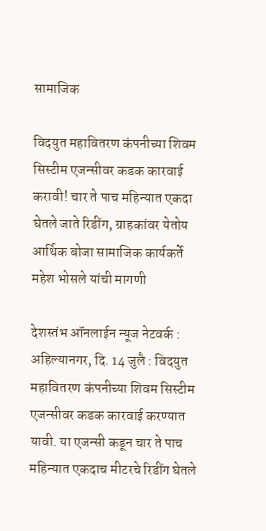सामाजिक

विदयुत महावितरण कंपनीच्या शिवम सिस्टीम एजन्सीवर कडक कारवाई करावी! चार ते पाच महिन्यात एकदा घेतले जाते रिडींग, ग्राहकांवर येतोय आर्थिक बोजा सामाजिक कार्यकर्ते महेश भोसले यांची मागणी

देशस्तंभ ऑनलाईन न्यूज नेटवर्क : अहिल्यानगर, दि. 14 जुलै : विदयुत महावितरण कंपनीच्या शिवम सिस्टीम एजन्सीवर कडक कारवाई करण्यात यावी. या एजन्सी कडून चार ते पाच महिन्यात एकदाच मीटरचे रिडींग घेतले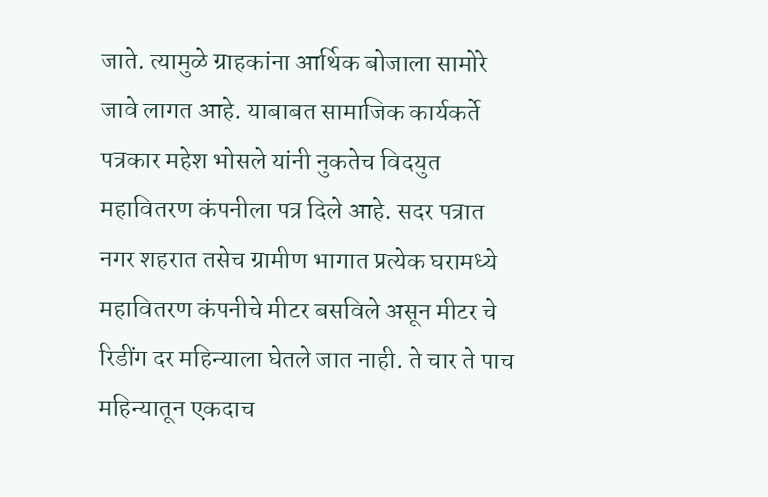जाते. त्यामुळे ग्राहकांना आर्थिक बोजाला सामोरे जावे लागत आहे. याबाबत सामाजिक कार्यकर्ते पत्रकार महेश भोसले यांनी नुकतेच विदयुत महावितरण कंपनीला पत्र दिले आहे. सदर पत्रात नगर शहरात तसेच ग्रामीण भागात प्रत्येक घरामध्ये महावितरण कंपनीचे मीटर बसविले असून मीटर चे रिडींग दर महिन्याला घेतले जात नाही. ते चार ते पाच महिन्यातून एकदाच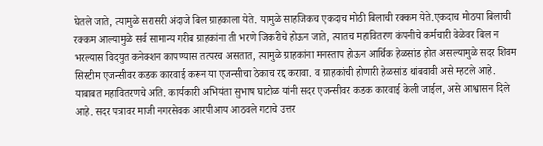घेतले जाते, त्यामुळे सरासरी अंदाजे बिल ग्राहकाला येते. यामुळे साहजिकच एकदाच मोठी बिलाची रक्कम येते.एकदाच मोठया बिलाची रक्कम आल्यामुळे सर्व सामान्य गरीब ग्राहकांना ती भरणे जिकरीचे होऊन जाते, त्यातच महावितरण कंपनीचे कर्मचारी वेळेवर बिल न भरल्यास विदयुत कनेक्शन कापण्यास तत्परच असतात, त्यामुळे ग्राहकांना मनस्ताप होऊन आर्थिक हेळसांड होत असल्यामुळे सदर शिवम सिस्टीम एजन्सीवर कडक कारवाई करून या एजन्सीचा ठेकाच रद्द करावा. व ग्राहकांची होणारी हेळसांड थांबवावी असे म्हटले आहे. याबाबत महावितरणचे अति. कार्यकारी अभियंता सुभाष घाटोळ यांनी सदर एजन्सीवर कडक कारवाई केली जाईल, असे आश्वासन दिले आहे. सदर पत्रावर माजी नगरसेवक आरपीआय आठवले गटाचे उत्तर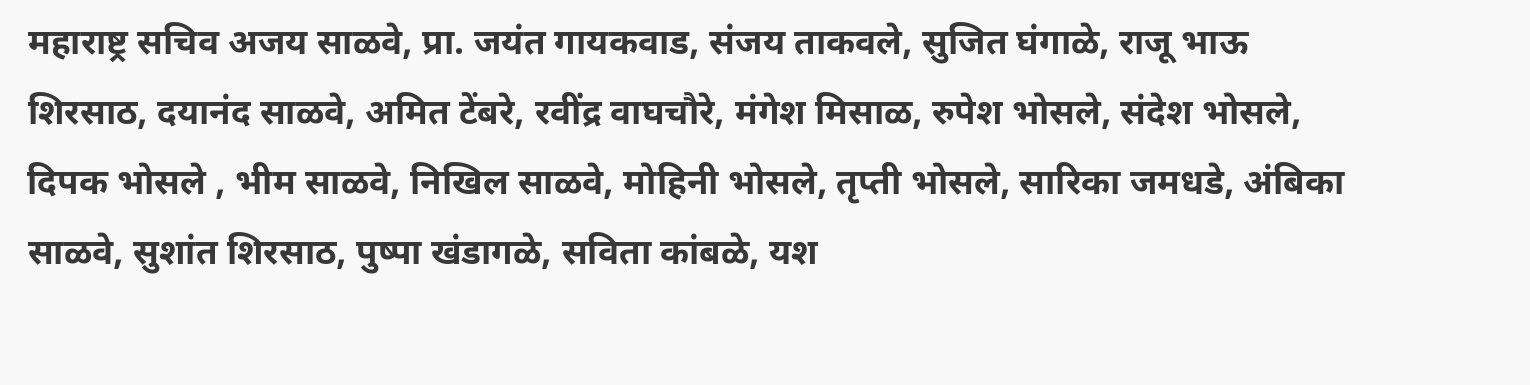महाराष्ट्र सचिव अजय साळवे, प्रा. जयंत गायकवाड, संजय ताकवले, सुजित घंगाळे, राजू भाऊ शिरसाठ, दयानंद साळवे, अमित टेंबरे, रवींद्र वाघचौरे, मंगेश मिसाळ, रुपेश भोसले, संदेश भोसले, दिपक भोसले , भीम साळवे, निखिल साळवे, मोहिनी भोसले, तृप्ती भोसले, सारिका जमधडे, अंबिका साळवे, सुशांत शिरसाठ, पुष्पा खंडागळे, सविता कांबळे, यश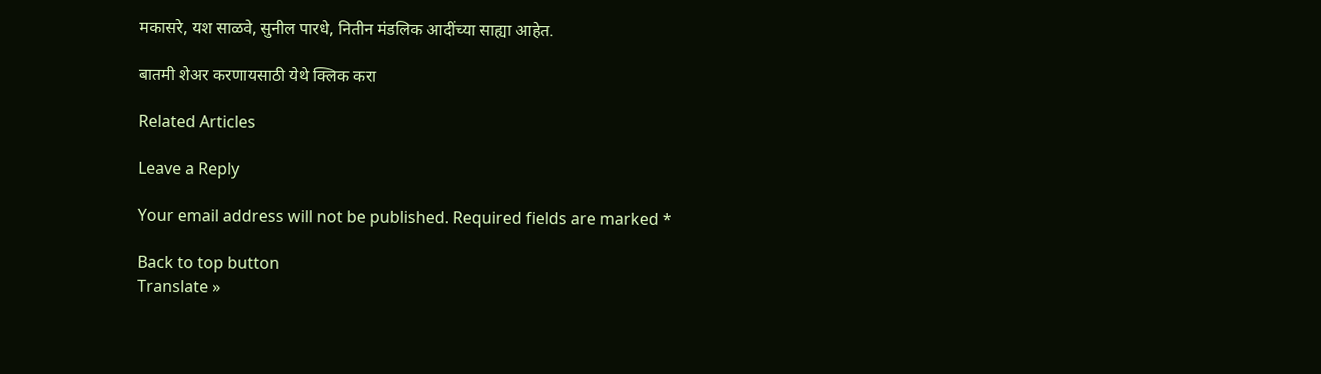मकासरे, यश साळवे, सुनील पारधे, नितीन मंडलिक आदींच्या साह्या आहेत.

बातमी शेअर करणायसाठी येथे क्लिक करा

Related Articles

Leave a Reply

Your email address will not be published. Required fields are marked *

Back to top button
Translate »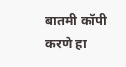बातमी कॉपी करणे हा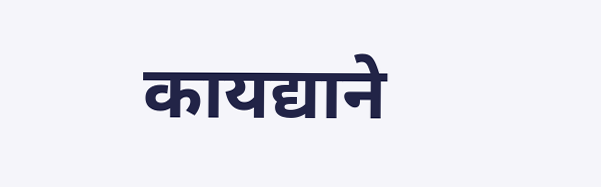कायद्याने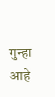गुन्हा आहे